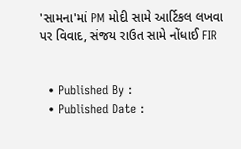'સામના'માં PM મોદી સામે આર્ટિકલ લખવા પર વિવાદ, સંજય રાઉત સામે નોંધાઈ FIR


  • Published By :
  • Published Date :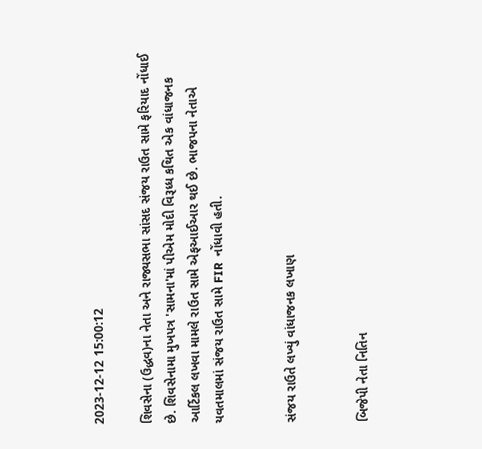2023-12-12 15:00:12

શિવસેના (ઉદ્ધવ)ના નેતા અને રાજ્યસભા સાંસદ સંજય રાઉત સામે ફરિયાદ નોંધાઈ છે. શિવસેનામા મુખપત્ર 'સામના'માં પીએમ મોદી વિરૂધ્ધ કથિત એક વાંધાજનક આર્ટિકલ લખવા મામલે રાઉત સામે એફઆઈઆર થઈ છે. ભાજપના નેતાએ યવતમાલમાં સંજય રાઉત સામે FIR  નોંધાવી હતી.


સંજય રાઉતે લખ્યું વાંધાજનક લખાણ


બિજેપી નેતા નિતિન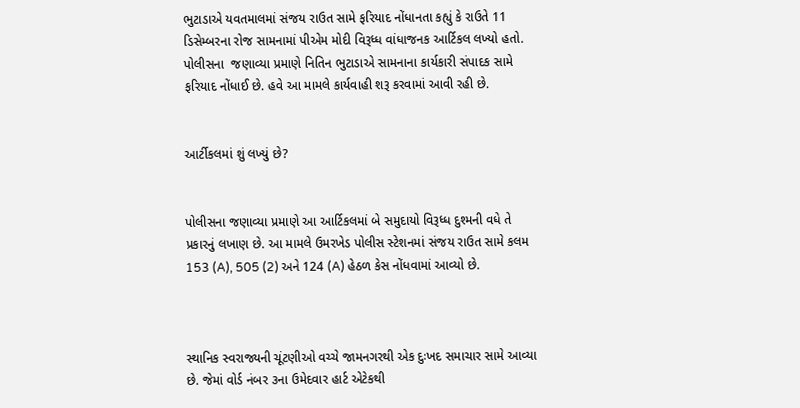ભુટાડાએ યવતમાલમાં સંજય રાઉત સામે ફરિયાદ નોંધાનતા કહ્યું કે રાઉતે 11 ડિસેમ્બરના રોજ સામનામાં પીએમ મોદી વિરૂધ્ધ વાંધાજનક આર્ટિકલ લખ્યો હતો. પોલીસના  જણાવ્યા પ્રમાણે નિતિન ભુટાડાએ સામનાના કાર્યકારી સંપાદક સામે ફરિયાદ નોંધાઈ છે. હવે આ મામલે કાર્યવાહી શરૂ કરવામાં આવી રહી છે.


આર્ટીકલમાં શું લખ્યું છે?


પોલીસના જણાવ્યા પ્રમાણે આ આર્ટિકલમાં બે સમુદાયો વિરૂધ્ધ દુશ્મની વધે તે પ્રકારનું લખાણ છે. આ મામલે ઉમરખેડ પોલીસ સ્ટેશનમાં સંજય રાઉત સામે કલમ 153 (A), 505 (2) અને 124 (A) હેઠળ કેસ નોંધવામાં આવ્યો છે.



સ્થાનિક સ્વરાજ્યની ચૂંટણીઓ વચ્ચે જામનગરથી એક દુઃખદ સમાચાર સામે આવ્યા છે. જેમાં વોર્ડ નંબર ૩ના ઉમેદવાર હાર્ટ એટેકથી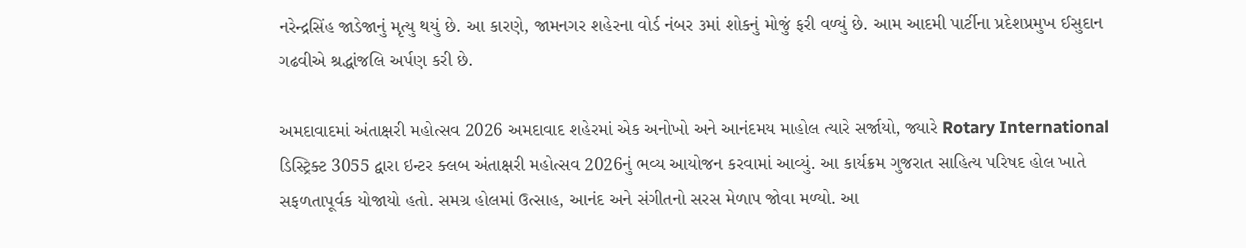નરેન્દ્રસિંહ જાડેજાનું મૃત્યુ થયું છે. આ કારણે, જામનગર શહેરના વોર્ડ નંબર ૩માં શોકનું મોજું ફરી વળ્યું છે. આમ આદમી પાર્ટીના પ્રદેશપ્રમુખ ઈસુદાન ગઢવીએ શ્રદ્ધાંજલિ અર્પણ કરી છે.

અમદાવાદમાં અંતાક્ષરી મહોત્સવ 2026 અમદાવાદ શહેરમાં એક અનોખો અને આનંદમય માહોલ ત્યારે સર્જાયો, જ્યારે Rotary International ડિસ્ટ્રિક્ટ 3055 દ્વારા ઇન્ટર ક્લબ અંતાક્ષરી મહોત્સવ 2026નું ભવ્ય આયોજન કરવામાં આવ્યું. આ કાર્યક્રમ ગુજરાત સાહિત્ય પરિષદ હોલ ખાતે સફળતાપૂર્વક યોજાયો હતો. સમગ્ર હોલમાં ઉત્સાહ, આનંદ અને સંગીતનો સરસ મેળાપ જોવા મળ્યો. આ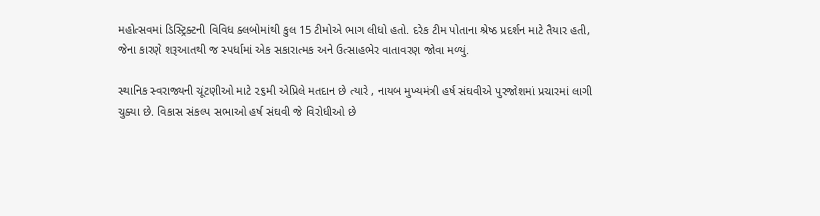મહોત્સવમાં ડિસ્ટ્રિક્ટની વિવિધ ક્લબોમાંથી કુલ 15 ટીમોએ ભાગ લીધો હતો. દરેક ટીમ પોતાના શ્રેષ્ઠ પ્રદર્શન માટે તૈયાર હતી, જેના કારણે શરૂઆતથી જ સ્પર્ધામાં એક સકારાત્મક અને ઉત્સાહભેર વાતાવરણ જોવા મળ્યું.

સ્થાનિક સ્વરાજ્યની ચૂંટણીઓ માટે ૨૬મી એપ્રિલે મતદાન છે ત્યારે , નાયબ મુખ્યમંત્રી હર્ષ સંઘવીએ પુરજોશમાં પ્રચારમાં લાગી ચુક્યા છે. વિકાસ સંકલ્પ સભાઓ હર્ષ સંઘવી જે વિરોધીઓ છે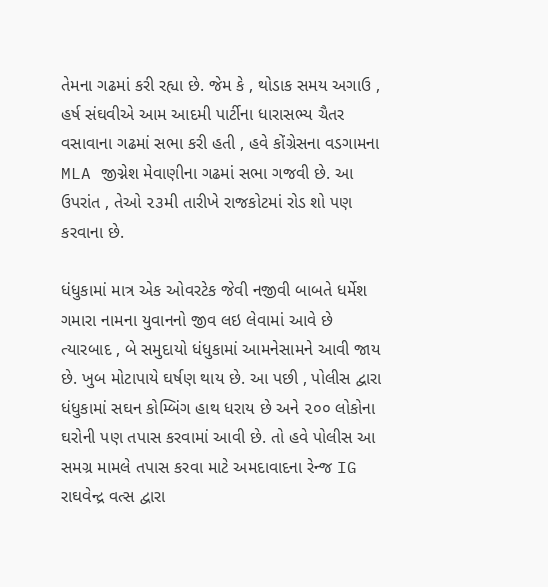તેમના ગઢમાં કરી રહ્યા છે. જેમ કે , થોડાક સમય અગાઉ , હર્ષ સંઘવીએ આમ આદમી પાર્ટીના ધારાસભ્ય ચૈતર વસાવાના ગઢમાં સભા કરી હતી , હવે કોંગ્રેસના વડગામના MLA જીગ્નેશ મેવાણીના ગઢમાં સભા ગજવી છે. આ ઉપરાંત , તેઓ ૨૩મી તારીખે રાજકોટમાં રોડ શો પણ કરવાના છે.

ધંધુકામાં માત્ર એક ઓવરટેક જેવી નજીવી બાબતે ધર્મેશ ગમારા નામના યુવાનનો જીવ લઇ લેવામાં આવે છે ત્યારબાદ , બે સમુદાયો ધંધુકામાં આમનેસામને આવી જાય છે. ખુબ મોટાપાયે ઘર્ષણ થાય છે. આ પછી , પોલીસ દ્વારા ધંધુકામાં સઘન કોમ્બિંગ હાથ ધરાય છે અને ૨૦૦ લોકોના ઘરોની પણ તપાસ કરવામાં આવી છે. તો હવે પોલીસ આ સમગ્ર મામલે તપાસ કરવા માટે અમદાવાદના રેન્જ IG રાઘવેન્દ્ર વત્સ દ્વારા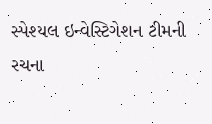સ્પેશ્યલ ઇન્વેસ્ટિગેશન ટીમની રચના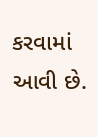કરવામાં આવી છે.